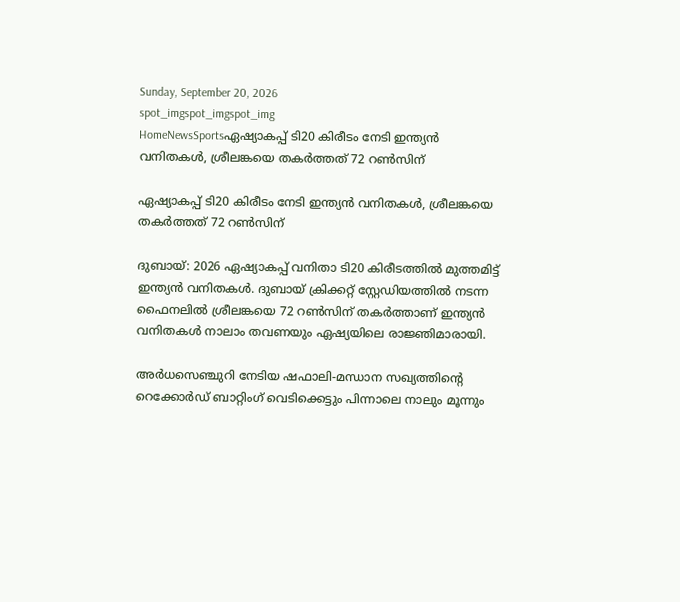Sunday, September 20, 2026
spot_imgspot_imgspot_img
HomeNewsSportsഏഷ്യാകപ്പ് ടി20 കിരീടം നേടി ഇന്ത്യന്‍ വനിതകള്‍, ശ്രീലങ്കയെ തകര്‍ത്തത് 72 റണ്‍സിന്

ഏഷ്യാകപ്പ് ടി20 കിരീടം നേടി ഇന്ത്യന്‍ വനിതകള്‍, ശ്രീലങ്കയെ തകര്‍ത്തത് 72 റണ്‍സിന്

ദുബായ്: 2026 ഏഷ്യാകപ്പ് വനിതാ ടി20 കിരീടത്തില്‍ മുത്തമിട്ട് ഇന്ത്യന്‍ വനിതകള്‍. ദുബായ് ക്രിക്കറ്റ് സ്റ്റേഡിയത്തില്‍ നടന്ന ഫൈനലില്‍ ശ്രീലങ്കയെ 72 റണ്‍സിന് തകര്‍ത്താണ് ഇന്ത്യന്‍ വനിതകള്‍ നാലാം തവണയും ഏഷ്യയിലെ രാജ്ഞിമാരായി.

അര്‍ധസെഞ്ചുറി നേടിയ ഷഫാലി-മന്ധാന സഖ്യത്തിന്റെ റെക്കോര്‍ഡ് ബാറ്റിംഗ് വെടിക്കെട്ടും പിന്നാലെ നാലും മൂന്നും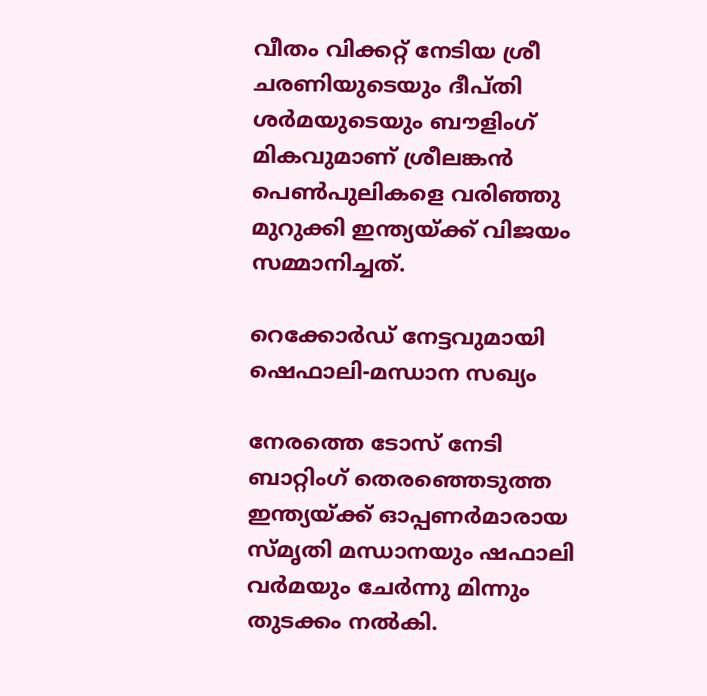വീതം വിക്കറ്റ് നേടിയ ശ്രീ ചരണിയുടെയും ദീപ്തി ശര്‍മയുടെയും ബൗളിംഗ് മികവുമാണ് ശ്രീലങ്കന്‍ പെണ്‍പുലികളെ വരിഞ്ഞു മുറുക്കി ഇന്ത്യയ്ക്ക് വിജയം സമ്മാനിച്ചത്.

റെക്കോര്‍ഡ് നേട്ടവുമായി ഷെഫാലി-മന്ധാന സഖ്യം

നേരത്തെ ടോസ് നേടി ബാറ്റിംഗ് തെരഞ്ഞെടുത്ത ഇന്ത്യയ്ക്ക് ഓപ്പണര്‍മാരായ
സ്മൃതി മന്ധാനയും ഷഫാലി വര്‍മയും ചേര്‍ന്നു മിന്നും തുടക്കം നല്‍കി.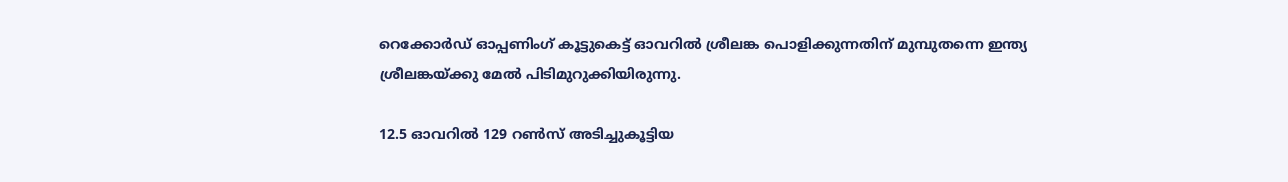റെക്കോര്‍ഡ് ഓപ്പണിംഗ് കൂട്ടുകെട്ട് ഓവറില്‍ ശ്രീലങ്ക പൊളിക്കുന്നതിന് മുമ്പുതന്നെ ഇന്ത്യ ശ്രീലങ്കയ്ക്കു മേല്‍ പിടിമുറുക്കിയിരുന്നു.

12.5 ഓവറില്‍ 129 റണ്‍സ് അടിച്ചുകൂട്ടിയ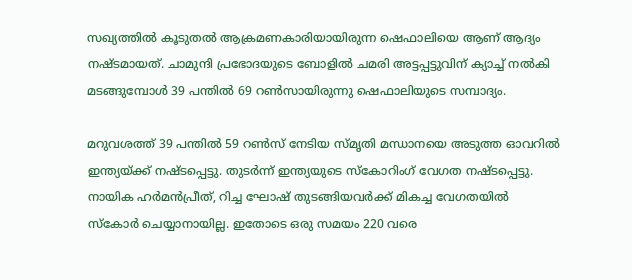സഖ്യത്തില്‍ കൂടുതല്‍ ആക്രമണകാരിയായിരുന്ന ഷെഫാലിയെ ആണ് ആദ്യം നഷ്ടമായത്. ചാമുന്ദി പ്രഭോദയുടെ ബോളില്‍ ചമരി അട്ടപ്പട്ടുവിന് ക്യാച്ച് നല്‍കി മടങ്ങുമ്പോള്‍ 39 പന്തില്‍ 69 റണ്‍സായിരുന്നു ഷെഫാലിയുടെ സമ്പാദ്യം.

മറുവശത്ത് 39 പന്തില്‍ 59 റണ്‍സ് നേടിയ സ്മൃതി മന്ധാനയെ അടുത്ത ഓവറില്‍ ഇന്ത്യയ്ക്ക് നഷ്ടപ്പെട്ടു. തുടര്‍ന്ന് ഇന്ത്യയുടെ സ്‌കോറിംഗ് വേഗത നഷ്ടപ്പെട്ടു. നായിക ഹര്‍മന്‍പ്രീത്, റിച്ച ഘോഷ് തുടങ്ങിയവര്‍ക്ക് മികച്ച വേഗതയില്‍ സ്‌കോര്‍ ചെയ്യാനായില്ല. ഇതോടെ ഒരു സമയം 220 വരെ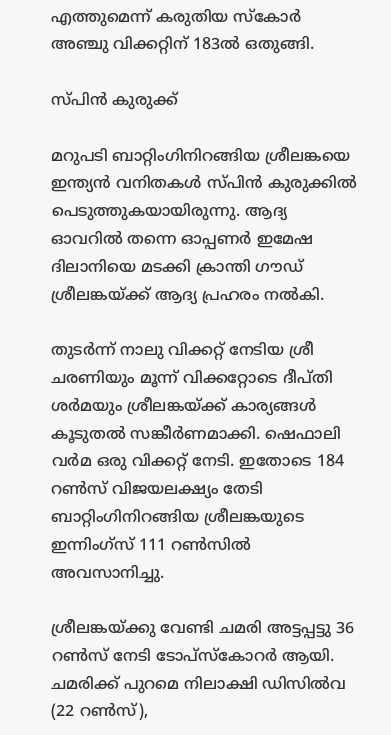എത്തുമെന്ന് കരുതിയ സ്‌കോര്‍ അഞ്ചു വിക്കറ്റിന് 183ല്‍ ഒതുങ്ങി.

സ്പിന്‍ കുരുക്ക്

മറുപടി ബാറ്റിംഗിനിറങ്ങിയ ശ്രീലങ്കയെ ഇന്ത്യന്‍ വനിതകള്‍ സ്പിന്‍ കുരുക്കില്‍ പെടുത്തുകയായിരുന്നു. ആദ്യ ഓവറില്‍ തന്നെ ഓപ്പണര്‍ ഇമേഷ ദിലാനിയെ മടക്കി ക്രാന്തി ഗൗഡ് ശ്രീലങ്കയ്ക്ക് ആദ്യ പ്രഹരം നല്‍കി.

തുടര്‍ന്ന് നാലു വിക്കറ്റ് നേടിയ ശ്രീ ചരണിയും മൂന്ന് വിക്കറ്റോടെ ദീപ്തി ശര്‍മയും ശ്രീലങ്കയ്ക്ക് കാര്യങ്ങള്‍ കൂടുതല്‍ സങ്കീര്‍ണമാക്കി. ഷെഫാലി വര്‍മ ഒരു വിക്കറ്റ് നേടി. ഇതോടെ 184 റണ്‍സ് വിജയലക്ഷ്യം തേടി ബാറ്റിംഗിനിറങ്ങിയ ശ്രീലങ്കയുടെ ഇന്നിംഗ്‌സ് 111 റണ്‍സില്‍ അവസാനിച്ചു.

ശ്രീലങ്കയ്ക്കു വേണ്ടി ചമരി അട്ടപ്പട്ടു 36 റണ്‍സ് നേടി ടോപ്‌സ്‌കോറര്‍ ആയി. ചമരിക്ക് പുറമെ നിലാക്ഷി ഡിസില്‍വ (22 റണ്‍സ്),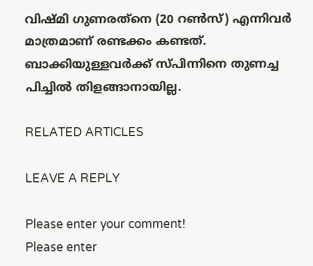വിഷ്മി ഗുണരത്‌നെ (20 റണ്‍സ്) എന്നിവര്‍ മാത്രമാണ് രണ്ടക്കം കണ്ടത്. ബാക്കിയുള്ളവര്‍ക്ക് സ്പിന്നിനെ തുണച്ച പിച്ചില്‍ തിളങ്ങാനായില്ല.

RELATED ARTICLES

LEAVE A REPLY

Please enter your comment!
Please enter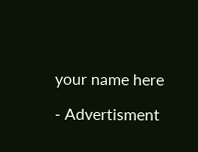your name here

- Advertisment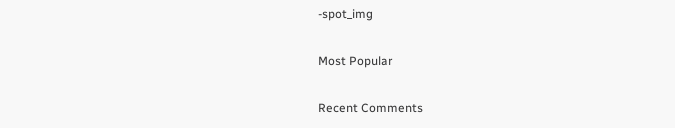-spot_img

Most Popular

Recent Comments